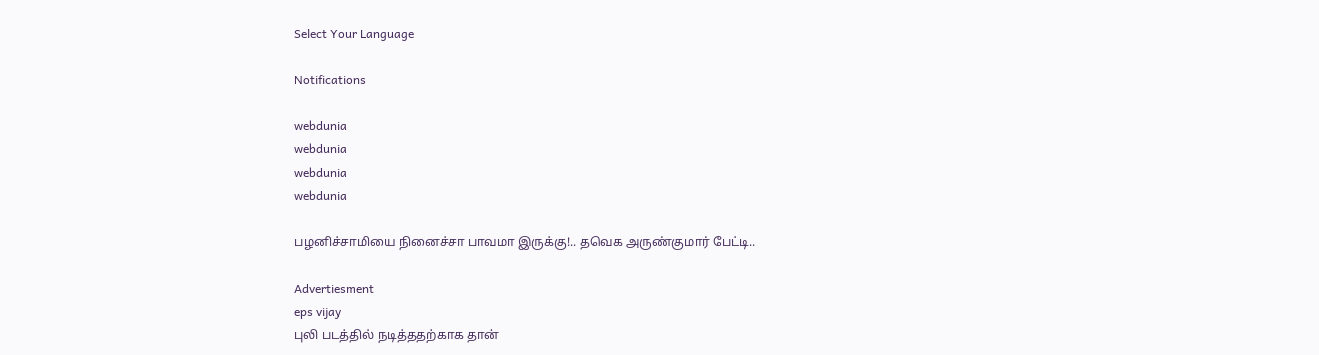Select Your Language

Notifications

webdunia
webdunia
webdunia
webdunia

பழனிச்சாமியை நினைச்சா பாவமா இருக்கு!.. தவெக அருண்குமார் பேட்டி..

Advertiesment
eps vijay
புலி படத்தில் நடித்ததற்காக தான்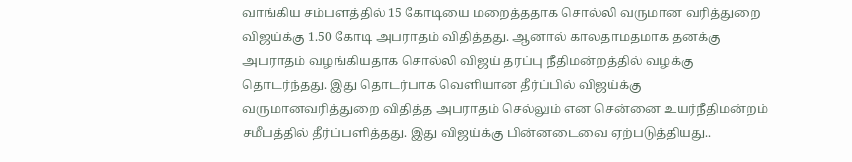வாங்கிய சம்பளத்தில் 15 கோடியை மறைத்ததாக சொல்லி வருமான வரித்துறை விஜய்க்கு 1.50 கோடி அபராதம் விதித்தது. ஆனால் காலதாமதமாக தனக்கு அபராதம் வழங்கியதாக சொல்லி விஜய் தரப்பு நீதிமன்றத்தில் வழக்கு தொடர்ந்தது. இது தொடர்பாக வெளியான தீர்ப்பில் விஜய்க்கு வருமானவரித்துறை விதித்த அபராதம் செல்லும் என சென்னை உயர்நீதிமன்றம் சமீபத்தில் தீர்ப்பளித்தது. இது விஜய்க்கு பின்னடைவை ஏற்படுத்தியது..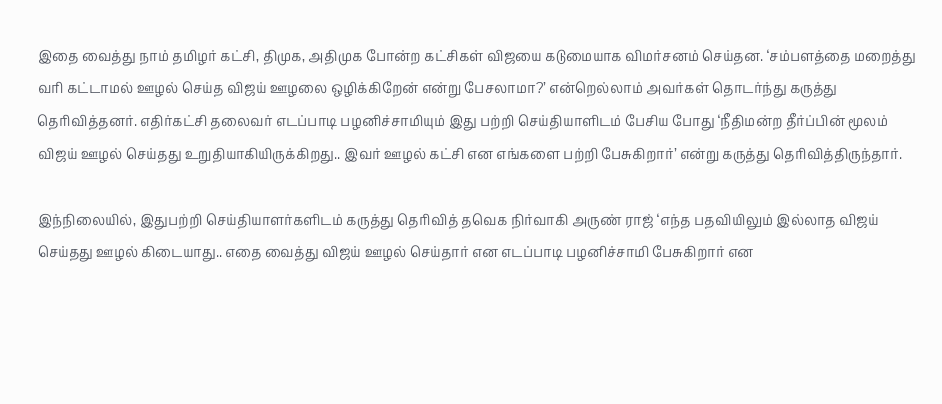இதை வைத்து நாம் தமிழர் கட்சி, திமுக, அதிமுக போன்ற கட்சிகள் விஜயை கடுமையாக விமர்சனம் செய்தன. ‘சம்பளத்தை மறைத்து வரி கட்டாமல் ஊழல் செய்த விஜய் ஊழலை ஒழிக்கிறேன் என்று பேசலாமா?’ என்றெல்லாம் அவர்கள் தொடர்ந்து கருத்து தெரிவித்தனர். எதிர்கட்சி தலைவர் எடப்பாடி பழனிச்சாமியும் இது பற்றி செய்தியாளிடம் பேசிய போது ‘நீதிமன்ற தீர்ப்பின் மூலம் விஜய் ஊழல் செய்தது உறுதியாகியிருக்கிறது.. இவர் ஊழல் கட்சி என எங்களை பற்றி பேசுகிறார்’ என்று கருத்து தெரிவித்திருந்தார்.

இந்நிலையில், இதுபற்றி செய்தியாளர்களிடம் கருத்து தெரிவித் தவெக நிர்வாகி அருண் ராஜ் ‘எந்த பதவியிலும் இல்லாத விஜய் செய்தது ஊழல் கிடையாது.. எதை வைத்து விஜய் ஊழல் செய்தார் என எடப்பாடி பழனிச்சாமி பேசுகிறார் என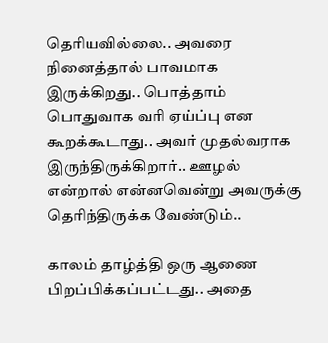தெரியவில்லை.. அவரை நினைத்தால் பாவமாக இருக்கிறது.. பொத்தாம் பொதுவாக வரி ஏய்ப்பு என கூறக்கூடாது.. அவர் முதல்வராக இருந்திருக்கிறார்.. ஊழல் என்றால் என்னவென்று அவருக்கு தெரிந்திருக்க வேண்டும்..

காலம் தாழ்த்தி ஒரு ஆணை பிறப்பிக்கப்பட்டது.. அதை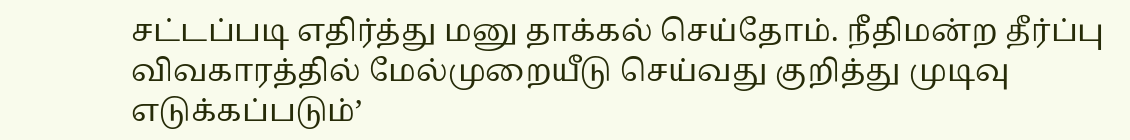சட்டப்படி எதிர்த்து மனு தாக்கல் செய்தோம். நீதிமன்ற தீர்ப்பு விவகாரத்தில் மேல்முறையீடு செய்வது குறித்து முடிவு எடுக்கப்படும்’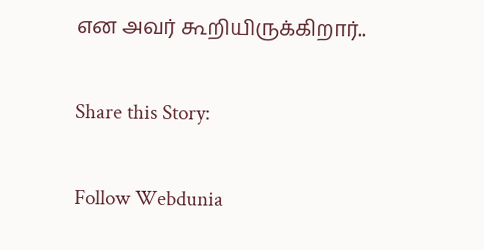என அவர் கூறியிருக்கிறார்..

Share this Story:

Follow Webdunia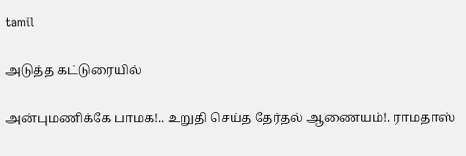tamil

அடுத்த கட்டுரையில்

அன்புமணிக்கே பாமக!.. உறுதி செய்த தேர்தல் ஆணையம்!. ராமதாஸ்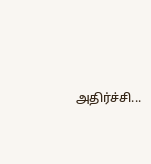அதிர்ச்சி...